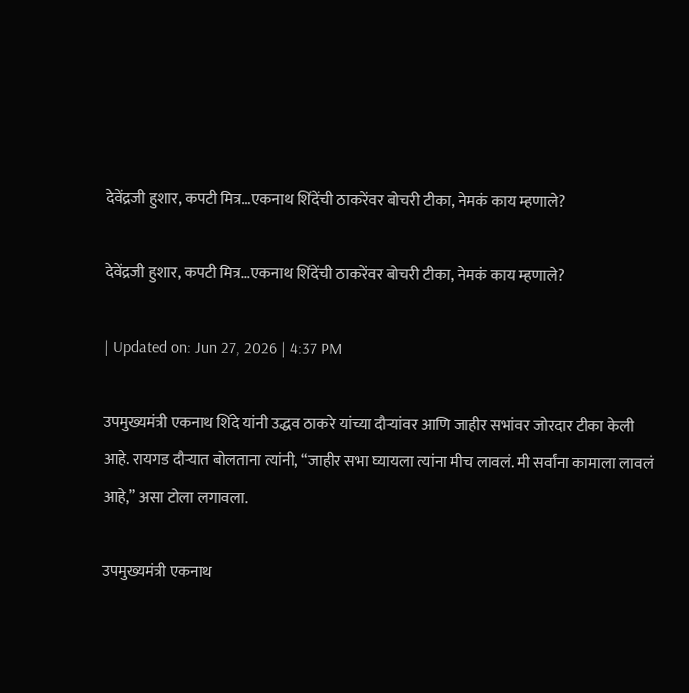देवेंद्रजी हुशार, कपटी मित्र…एकनाथ शिंदेंची ठाकरेंवर बोचरी टीका, नेमकं काय म्हणाले?

देवेंद्रजी हुशार, कपटी मित्र…एकनाथ शिंदेंची ठाकरेंवर बोचरी टीका, नेमकं काय म्हणाले?

| Updated on: Jun 27, 2026 | 4:37 PM

उपमुख्यमंत्री एकनाथ शिंदे यांनी उद्धव ठाकरे यांच्या दौऱ्यांवर आणि जाहीर सभांवर जोरदार टीका केली आहे. रायगड दौऱ्यात बोलताना त्यांनी, “जाहीर सभा घ्यायला त्यांना मीच लावलं. मी सर्वांना कामाला लावलं आहे,” असा टोला लगावला.

उपमुख्यमंत्री एकनाथ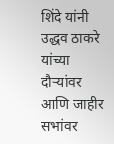शिंदे यांनी उद्धव ठाकरे यांच्या दौऱ्यांवर आणि जाहीर सभांवर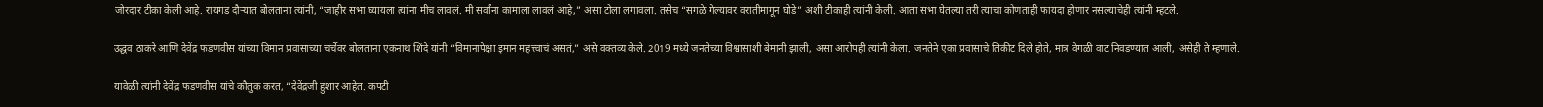जोरदार टीका केली आहे. रायगड दौऱ्यात बोलताना त्यांनी, “जाहीर सभा घ्यायला त्यांना मीच लावलं. मी सर्वांना कामाला लावलं आहे,” असा टोला लगावला. तसेच “सगळे गेल्यावर वरातीमागून घोडे” अशी टीकाही त्यांनी केली. आता सभा घेतल्या तरी त्याचा कोणताही फायदा होणार नसल्याचेही त्यांनी म्हटले.

उद्धव ठाकरे आणि देवेंद्र फडणवीस यांच्या विमान प्रवासाच्या चर्चेवर बोलताना एकनाथ शिंदे यांनी “विमानापेक्षा इमान महत्त्वाचं असतं,” असे वक्तव्य केले. 2019 मध्ये जनतेच्या विश्वासाशी बेमानी झाली, असा आरोपही त्यांनी केला. जनतेने एका प्रवासाचे तिकीट दिले होते, मात्र वेगळी वाट निवडण्यात आली, असेही ते म्हणाले.

यावेळी त्यांनी देवेंद्र फडणवीस यांचे कौतुक करत, “देवेंद्रजी हुशार आहेत. कपटी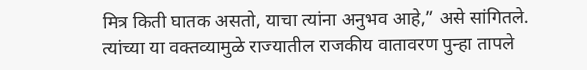मित्र किती घातक असतो, याचा त्यांना अनुभव आहे,” असे सांगितले. त्यांच्या या वक्तव्यामुळे राज्यातील राजकीय वातावरण पुन्हा तापले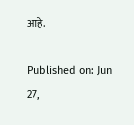आहे.

Published on: Jun 27,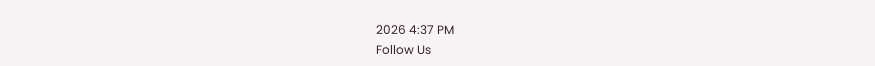2026 4:37 PM
Follow Us